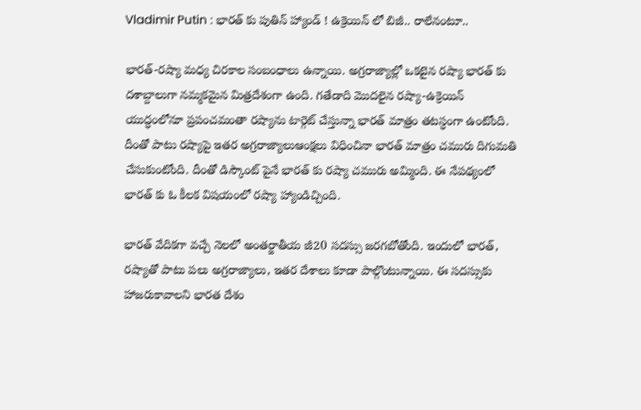Vladimir Putin : భారత్ కు పుతిన్ హ్యాండ్ ! ఉక్రెయిన్ లో బిజీ.. రాలేనంటూ..

భారత్-రష్యా మధ్య చిరకాల సంబంధాలు ఉన్నాయి. అగ్రరాజ్యాల్లో ఒకటైన రష్యా భారత్ కు దశాబ్దాలుగా నమ్మకమైన మిత్రదేశంగా ఉంది. గతేడాది మొదలైన రష్యా-ఉక్రెయిన్ యుద్ధంలోనూ ప్రపంచమంతా రష్యాను టార్గెట్ చేస్తున్నా భారత్ మాత్రం తటస్ధంగా ఉంటోంది. దీంతో పాటు రష్యాపై ఇతర అగ్రరాజ్యాలుఆంక్షలు విధించినా భారత్ మాత్రం చమురు దిగుమతి చేసుకుంటోంది. దీంతో డిస్కౌంట్ పైనే భారత్ కు రష్యా చమురు అమ్మింది. ఈ నేపథ్యంలో భారత్ కు ఓ కీలక విషయంలో రష్యా హ్యాండిచ్చింది.

భారత్ వేదికగా వచ్చే నెలలో అంతర్జాతీయ జీ20 సదస్సు జరగబోతోంది. ఇందులో భారత్, రష్యాతో పాటు పలు అగ్రరాజ్యాలు, ఇతర దేశాలు కూడా పాల్గొంటున్నాయి. ఈ సదస్సుకు హాజరుకావాలని భారత దేశం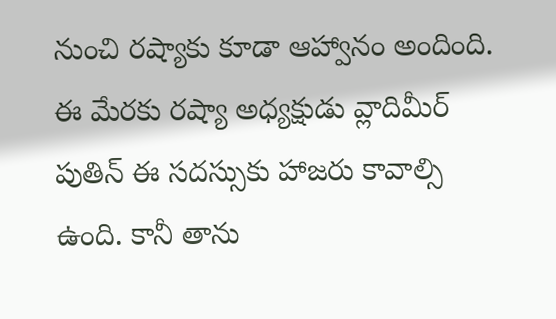నుంచి రష్యాకు కూడా ఆహ్వానం అందింది. ఈ మేరకు రష్యా అధ్యక్షుడు వ్లాదిమీర్ పుతిన్ ఈ సదస్సుకు హాజరు కావాల్సి ఉంది. కానీ తాను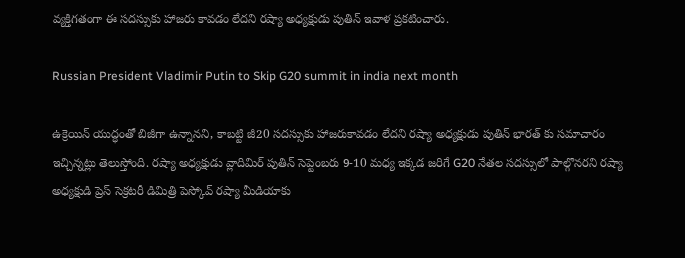వ్యక్తిగతంగా ఈ సదస్సుకు హాజరు కావడం లేదని రష్యా అధ్యక్షుడు పుతిన్ ఇవాళ ప్రకటించారు.

Russian President Vladimir Putin to Skip G20 summit in india next month

ఉక్రెయిన్ యుద్ధంతో బిజీగా ఉన్నానని, కాబట్టి జీ20 సదస్సుకు హాజరుకావడం లేదని రష్యా అధ్యక్షుడు పుతిన్ భారత్ కు సమాచారం ఇచ్చిన్నట్లు తెలుస్తోంది. రష్యా అధ్యక్షుడు వ్లాదిమిర్ పుతిన్ సెప్టెంబరు 9-10 మధ్య ఇక్కడ జరిగే G20 నేతల సదస్సులో పాల్గొనరని రష్యా అధ్యక్షుడి ప్రెస్ సెక్రటరీ డిమిత్రి పెస్కోవ్ రష్యా మీడియాకు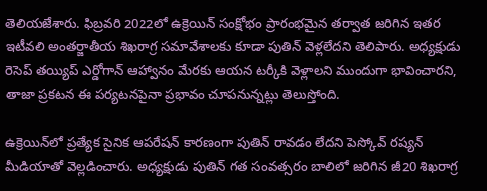తెలియజేశారు. ఫిబ్రవరి 2022లో ఉక్రెయిన్ సంక్షోభం ప్రారంభమైన తర్వాత జరిగిన ఇతర ఇటీవలి అంతర్జాతీయ శిఖరాగ్ర సమావేశాలకు కూడా పుతిన్ వెళ్లలేదని తెలిపారు. అధ్యక్షుడు రెసెప్ తయ్యిప్ ఎర్డోగాన్ ఆహ్వానం మేరకు ఆయన టర్కీకి వెళ్లాలని ముందుగా భావించారని, తాజా ప్రకటన ఈ పర్యటనపైనా ప్రభావం చూపనున్నట్లు తెలుస్తోంది.

ఉక్రెయిన్‌లో ప్రత్యేక సైనిక ఆపరేషన్ కారణంగా పుతిన్ రావడం లేదని పెస్కోవ్ రష్యన్ మీడియాతో వెల్లడించారు. అధ్యక్షుడు పుతిన్ గత సంవత్సరం బాలిలో జరిగిన జీ20 శిఖరాగ్ర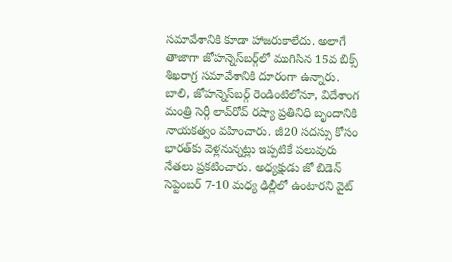సమావేశానికి కూడా హాజరుకాలేదు. అలాగే తాజాగా జోహన్నెస్‌బర్గ్‌లో ముగిసిన 15వ బిక్స్ శిఖరాగ్ర సమావేశానికి దూరంగా ఉన్నారు. బాలి, జోహన్నెస్‌బర్గ్ రెండింటిలోనూ, విదేశాంగ మంత్రి సెర్గీ లావ్‌రోవ్ రష్యా ప్రతినిధి బృందానికి నాయకత్వం వహించారు. జీ20 సదస్సు కోసం భారత్‌కు వెళ్లనున్నట్లు ఇప్పటికే పలువురు నేతలు ప్రకటించారు. అధ్యక్షుడు జో బిడెన్ సెప్టెంబర్ 7-10 మధ్య ఢిల్లీలో ఉంటారని వైట్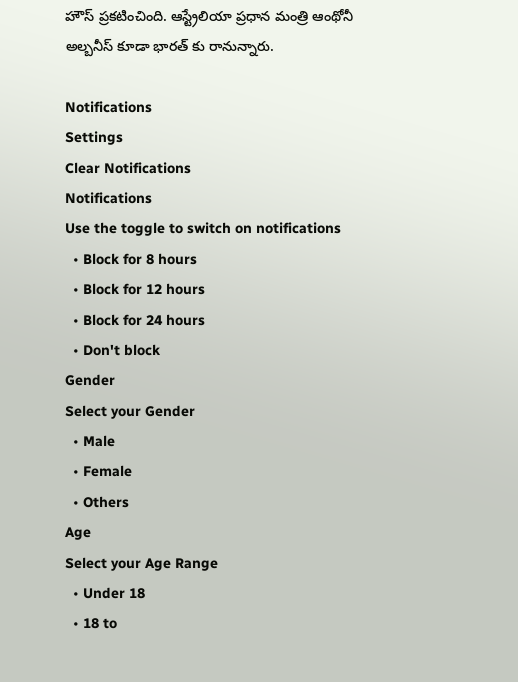హౌస్ ప్రకటించింది. ఆస్ట్రేలియా ప్రధాన మంత్రి ఆంథోనీ అల్బనీస్ కూడా భారత్ కు రానున్నారు.

Notifications
Settings
Clear Notifications
Notifications
Use the toggle to switch on notifications
  • Block for 8 hours
  • Block for 12 hours
  • Block for 24 hours
  • Don't block
Gender
Select your Gender
  • Male
  • Female
  • Others
Age
Select your Age Range
  • Under 18
  • 18 to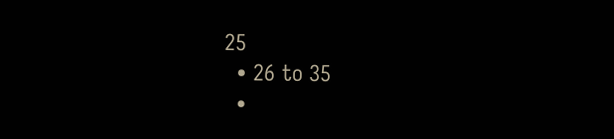25
  • 26 to 35
  •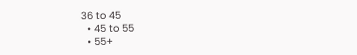36 to 45
  • 45 to 55
  • 55+